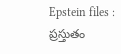Epstein files : ప్రస్తుతం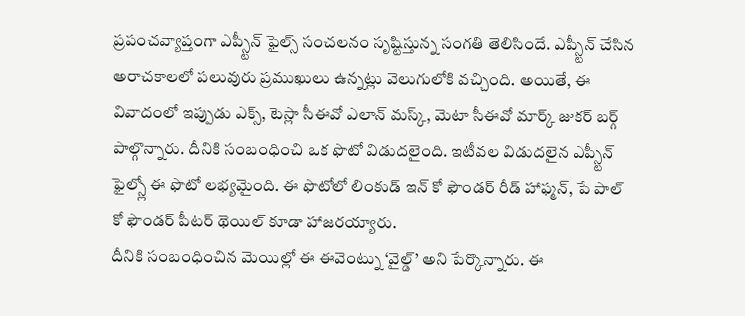ప్రపంచవ్యాప్తంగా ఎప్స్టీన్ ఫైల్స్ సంచలనం సృష్టిస్తున్న సంగతి తెలిసిందే. ఎప్స్టీన్ చేసిన అరాచకాలలో పలువురు ప్రముఖులు ఉన్నట్లు వెలుగులోకి వచ్చింది. అయితే, ఈ వివాదంలో ఇప్పుడు ఎక్స్, టెస్లా సీఈవో ఎలాన్ మస్క్, మెటా సీఈవో మార్క్ జుకర్ బర్గ్ పాల్గొన్నారు. దీనికి సంబంధించి ఒక ఫొటో విడుదలైంది. ఇటీవల విడుదలైన ఎప్స్టీన్ ఫైల్స్లో ఈ ఫొటో లభ్యమైంది. ఈ ఫొటోలో లింకుడ్ ఇన్ కో ఫౌండర్ రీడ్ హాఫ్మన్, పే పాల్ కో ఫౌండర్ పీటర్ థెయిల్ కూడా హాజరయ్యారు.
దీనికి సంబంధించిన మెయిల్లో ఈ ఈవెంట్ను ‘వైల్డ్’ అని పేర్కొన్నారు. ఈ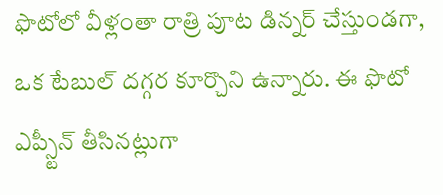ఫొటోలో వీళ్లంతా రాత్రి పూట డిన్నర్ చేస్తుండగా, ఒక టేబుల్ దగ్గర కూర్చొని ఉన్నారు. ఈ ఫొటో ఎప్స్టీన్ తీసినట్లుగా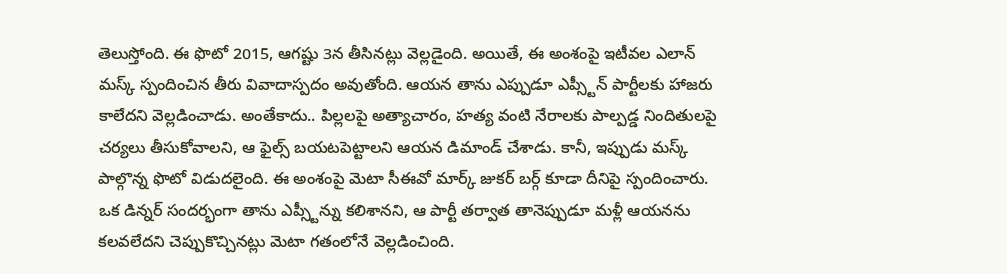తెలుస్తోంది. ఈ ఫొటో 2015, ఆగష్టు 3న తీసినట్లు వెల్లడైంది. అయితే, ఈ అంశంపై ఇటీవల ఎలాన్ మస్క్ స్పందించిన తీరు వివాదాస్పదం అవుతోంది. ఆయన తాను ఎప్పుడూ ఎప్స్టీన్ పార్టీలకు హాజరు కాలేదని వెల్లడించాడు. అంతేకాదు.. పిల్లలపై అత్యాచారం, హత్య వంటి నేరాలకు పాల్పడ్డ నిందితులపై చర్యలు తీసుకోవాలని, ఆ ఫైల్స్ బయటపెట్టాలని ఆయన డిమాండ్ చేశాడు. కానీ, ఇప్పుడు మస్క్ పాల్గొన్న ఫొటో విడుదలైంది. ఈ అంశంపై మెటా సీఈవో మార్క్ జుకర్ బర్గ్ కూడా దీనిపై స్పందించారు.
ఒక డిన్నర్ సందర్భంగా తాను ఎప్స్టీన్ను కలిశానని, ఆ పార్టీ తర్వాత తానెప్పుడూ మళ్లీ ఆయనను కలవలేదని చెప్పుకొచ్చినట్లు మెటా గతంలోనే వెల్లడించింది.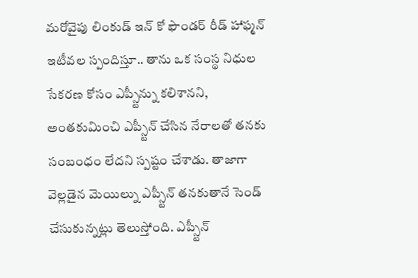మరోవైపు లింకుడ్ ఇన్ కో ఫౌండర్ రీడ్ హాఫ్మన్ ఇటీవల స్పందిస్తూ.. తాను ఒక సంస్థ నిధుల సేకరణ కోసం ఎప్స్టీన్ను కలిశానని, అంతకుమించి ఎప్స్టీన్ చేసిన నేరాలతో తనకు సంబంధం లేదని స్పష్టం చేశాడు. తాజాగా వెల్లడైన మెయిల్ను ఎప్స్టీన్ తనకుతానే సెండ్ చేసుకున్నట్లు తెలుస్తోంది. ఎప్స్టీన్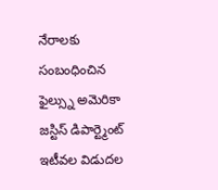నేరాలకు సంబంధించిన ఫైల్స్ను అమెరికా జస్టిస్ డిపార్ట్మెంట్ ఇటీవల విడుదల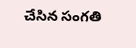చేసిన సంగతి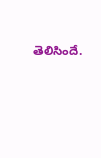తెలిసిందే.